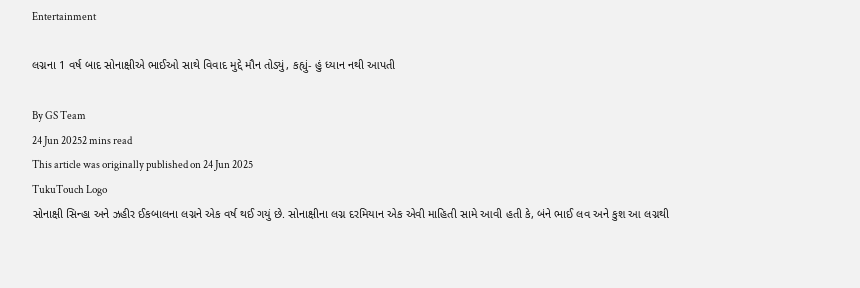Entertainment

લગ્નના 1 વર્ષ બાદ સોનાક્ષીએ ભાઈઓ સાથે વિવાદ મુદ્દે મૌન તોડ્યું, કહ્યું- હું ધ્યાન નથી આપતી

By GS Team
24 Jun 20252 mins read
This article was originally published on 24 Jun 2025
TukuTouch Logo
સોનાક્ષી સિન્હા અને ઝહીર ઈકબાલના લગ્નને એક વર્ષ થઈ ગયું છે. સોનાક્ષીના લગ્ન દરમિયાન એક એવી માહિતી સામે આવી હતી કે, બંને ભાઈ લવ અને કુશ આ લગ્નથી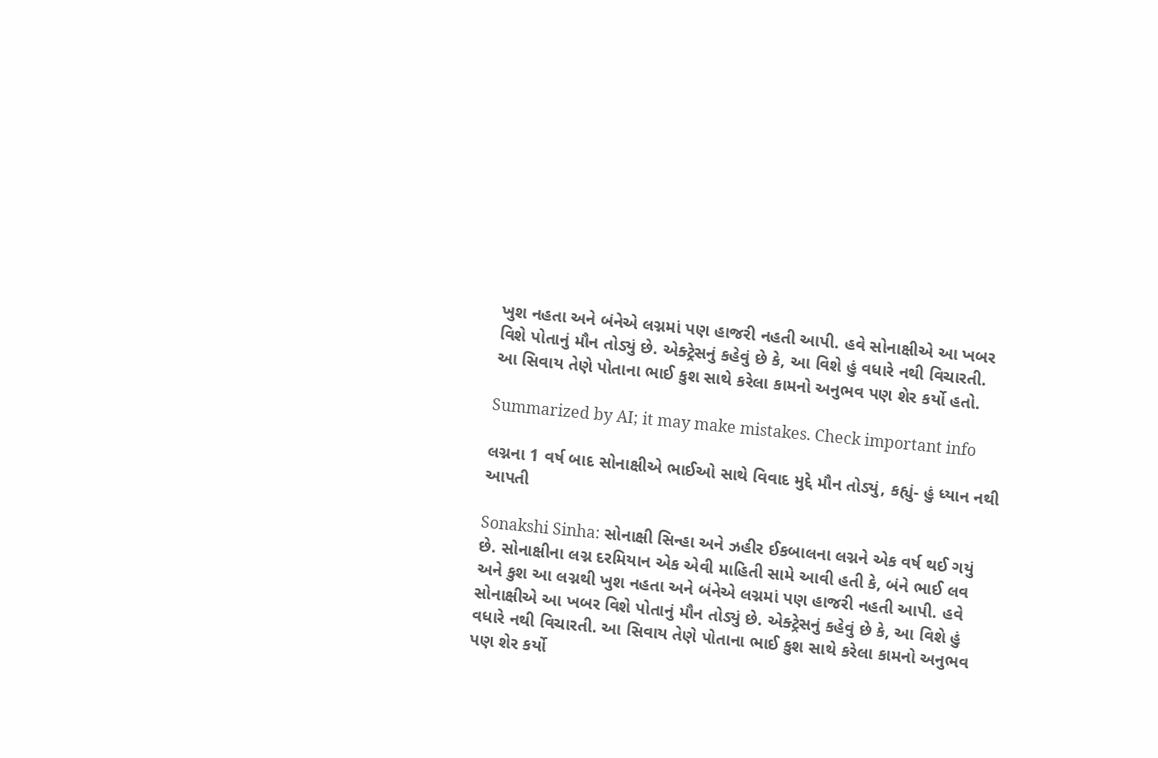ખુશ નહતા અને બંનેએ લગ્નમાં પણ હાજરી નહતી આપી. હવે સોનાક્ષીએ આ ખબર વિશે પોતાનું મૌન તોડ્યું છે. એક્ટ્રેસનું કહેવું છે કે, આ વિશે હું વધારે નથી વિચારતી. આ સિવાય તેણે પોતાના ભાઈ કુશ સાથે કરેલા કામનો અનુભવ પણ શેર કર્યો હતો.

Summarized by AI; it may make mistakes. Check important info

લગ્નના 1 વર્ષ બાદ સોનાક્ષીએ ભાઈઓ સાથે વિવાદ મુદ્દે મૌન તોડ્યું, કહ્યું- હું ધ્યાન નથી આપતી

Sonakshi Sinha: સોનાક્ષી સિન્હા અને ઝહીર ઈકબાલના લગ્નને એક વર્ષ થઈ ગયું છે. સોનાક્ષીના લગ્ન દરમિયાન એક એવી માહિતી સામે આવી હતી કે, બંને ભાઈ લવ અને કુશ આ લગ્નથી ખુશ નહતા અને બંનેએ લગ્નમાં પણ હાજરી નહતી આપી. હવે સોનાક્ષીએ આ ખબર વિશે પોતાનું મૌન તોડ્યું છે. એક્ટ્રેસનું કહેવું છે કે, આ વિશે હું વધારે નથી વિચારતી. આ સિવાય તેણે પોતાના ભાઈ કુશ સાથે કરેલા કામનો અનુભવ પણ શેર કર્યો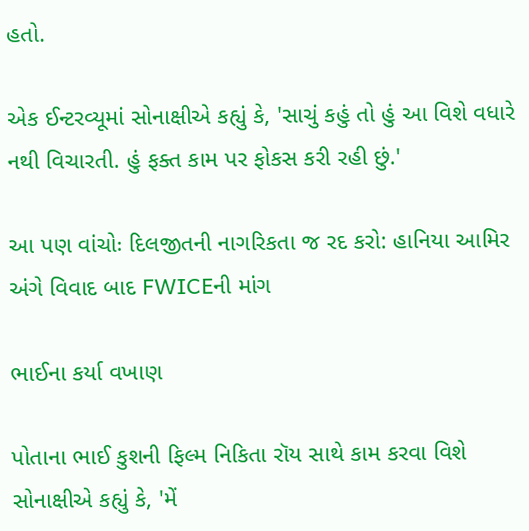હતો.

એક ઈન્ટરવ્યૂમાં સોનાક્ષીએ કહ્યું કે, 'સાચું કહું તો હું આ વિશે વધારે નથી વિચારતી. હું ફક્ત કામ પર ફોકસ કરી રહી છું.'

આ પણ વાંચોઃ દિલજીતની નાગરિકતા જ રદ કરો: હાનિયા આમિર અંગે વિવાદ બાદ FWICEની માંગ

ભાઈના કર્યા વખાણ

પોતાના ભાઈ કુશની ફિલ્મ નિકિતા રૉય સાથે કામ કરવા વિશે સોનાક્ષીએ કહ્યું કે, 'મેં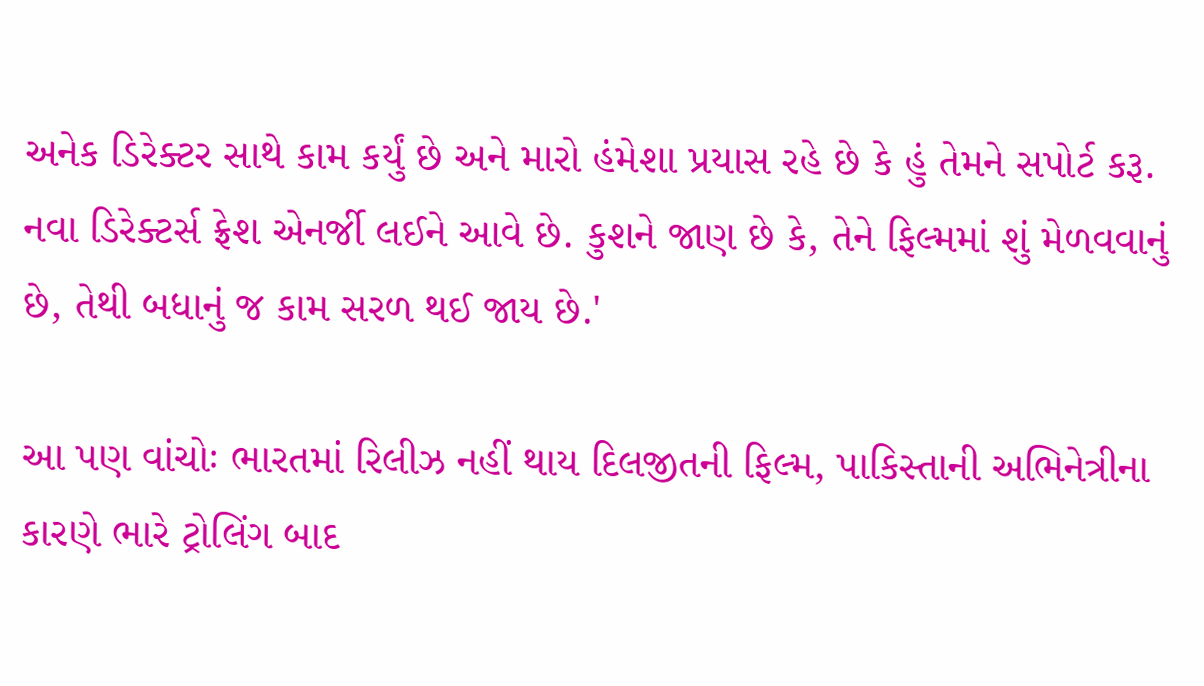અનેક ડિરેક્ટર સાથે કામ કર્યું છે અને મારો હંમેશા પ્રયાસ રહે છે કે હું તેમને સપોર્ટ કરૂ. નવા ડિરેક્ટર્સ ફ્રેશ એનર્જી લઈને આવે છે. કુશને જાણ છે કે, તેને ફિલ્મમાં શું મેળવવાનું છે, તેથી બધાનું જ કામ સરળ થઈ જાય છે.'

આ પણ વાંચોઃ ભારતમાં રિલીઝ નહીં થાય દિલજીતની ફિલ્મ, પાકિસ્તાની અભિનેત્રીના કારણે ભારે ટ્રોલિંગ બાદ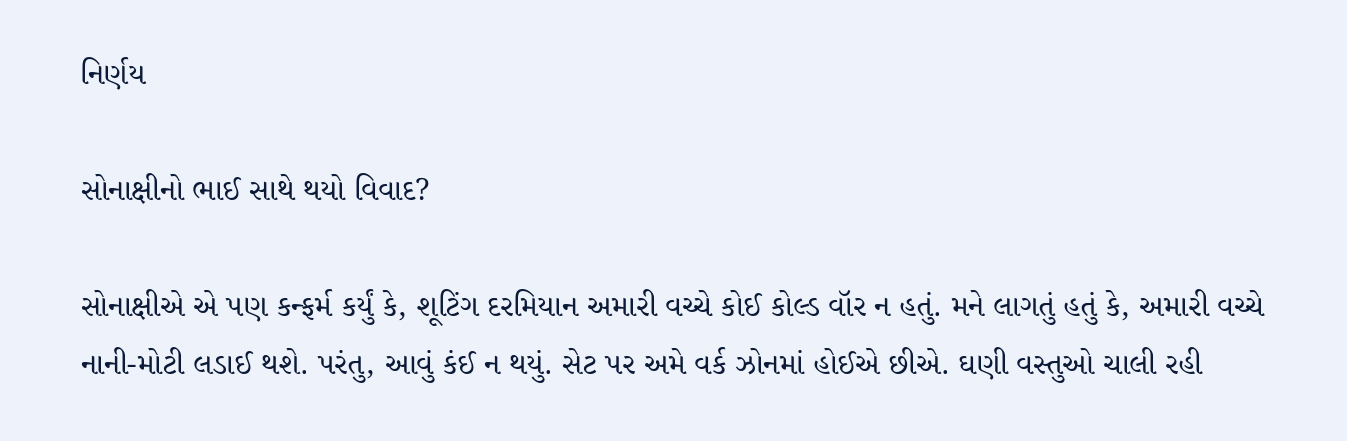નિર્ણય

સોનાક્ષીનો ભાઈ સાથે થયો વિવાદ?

સોનાક્ષીએ એ પણ કન્ફર્મ કર્યું કે, શૂટિંગ દરમિયાન અમારી વચ્ચે કોઈ કોલ્ડ વૉર ન હતું. મને લાગતું હતું કે, અમારી વચ્ચે નાની-મોટી લડાઈ થશે. પરંતુ, આવું કંઈ ન થયું. સેટ પર અમે વર્ક ઝોનમાં હોઈએ છીએ. ઘણી વસ્તુઓ ચાલી રહી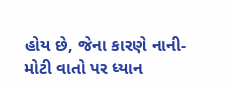હોય છે, જેના કારણે નાની-મોટી વાતો પર ધ્યાન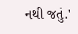નથી જતું.'